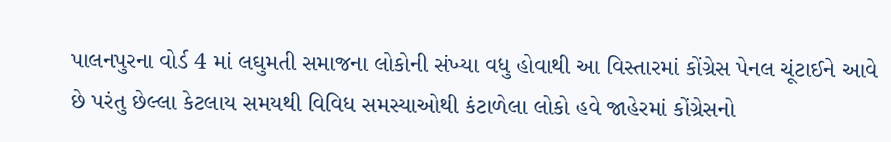પાલનપુરના વોર્ડ 4 માં લઘુમતી સમાજના લોકોની સંખ્યા વધુ હોવાથી આ વિસ્તારમાં કોંગ્રેસ પેનલ ચૂંટાઈને આવે છે પરંતુ છેલ્લા કેટલાય સમયથી વિવિધ સમસ્યાઓથી કંટાળેલા લોકો હવે જાહેરમાં કોંગ્રેસનો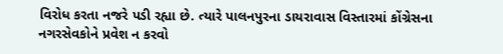વિરોધ કરતા નજરે પડી રહ્યા છે. ત્યારે પાલનપુરના ડાયરાવાસ વિસ્તારમાં કોંગ્રેસના નગરસેવકોને પ્રવેશ ન કરવો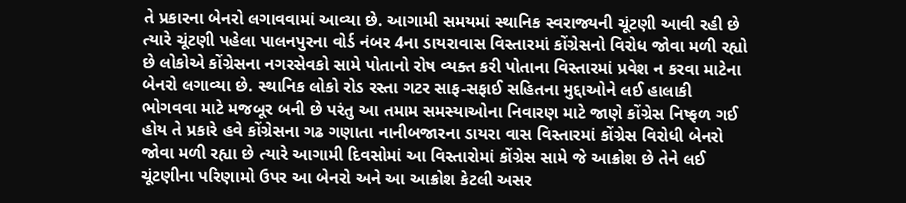તે પ્રકારના બેનરો લગાવવામાં આવ્યા છે. આગામી સમયમાં સ્થાનિક સ્વરાજ્યની ચૂંટણી આવી રહી છે ત્યારે ચૂંટણી પહેલા પાલનપુરના વોર્ડ નંબર 4ના ડાયરાવાસ વિસ્તારમાં કોંગ્રેસનો વિરોધ જોવા મળી રહ્યો છે લોકોએ કોંગ્રેસના નગરસેવકો સામે પોતાનો રોષ વ્યક્ત કરી પોતાના વિસ્તારમાં પ્રવેશ ન કરવા માટેના બેનરો લગાવ્યા છે. સ્થાનિક લોકો રોડ રસ્તા ગટર સાફ-સફાઈ સહિતના મુદ્દાઓને લઈ હાલાકી ભોગવવા માટે મજબૂર બની છે પરંતુ આ તમામ સમસ્યાઓના નિવારણ માટે જાણે કોંગ્રેસ નિષ્ફળ ગઈ હોય તે પ્રકારે હવે કોંગ્રેસના ગઢ ગણાતા નાનીબજારના ડાયરા વાસ વિસ્તારમાં કોંગ્રેસ વિરોધી બેનરો જોવા મળી રહ્યા છે ત્યારે આગામી દિવસોમાં આ વિસ્તારોમાં કોંગ્રેસ સામે જે આક્રોશ છે તેને લઈ ચૂંટણીના પરિણામો ઉપર આ બેનરો અને આ આક્રોશ કેટલી અસર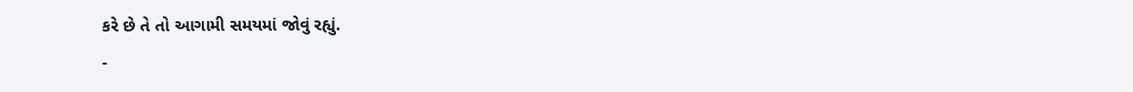કરે છે તે તો આગામી સમયમાં જોવું રહ્યું.
-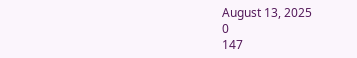August 13, 2025
0
147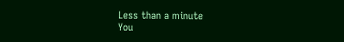Less than a minute
You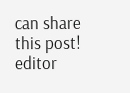can share this post!
editor